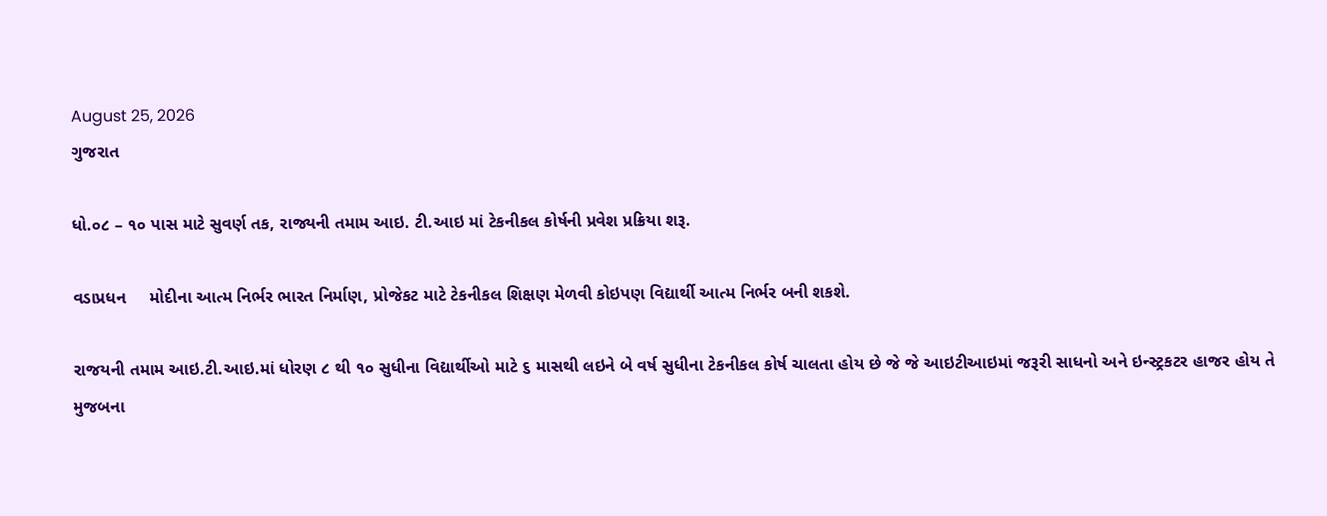August 25, 2026
ગુજરાત

ધો.૦૮ – ૧૦ પાસ માટે સુવર્ણ તક, રાજ્યની તમામ આઇ. ટી.આઇ માં ટેકનીકલ કોર્ષની પ્રવેશ પ્રક્રિયા શરૂ.

વડાપ્રધન     મોદીના આત્મ નિર્ભર ભારત નિર્માણ, પ્રોજેકટ માટે ટેકનીકલ શિક્ષણ મેળવી કોઇપણ વિદ્યાર્થી આત્મ નિર્ભર બની શકશે.

રાજયની તમામ આઇ.ટી.આઇ.માં ધોરણ ૮ થી ૧૦ સુધીના વિદ્યાર્થીઓ માટે ૬ માસથી લઇને બે વર્ષ સુધીના ટેકનીકલ કોર્ષ ચાલતા હોય છે જે જે આઇટીઆઇમાં જરૂરી સાધનો અને ઇન્સ્ટ્રકટર હાજર હોય તે મુજબના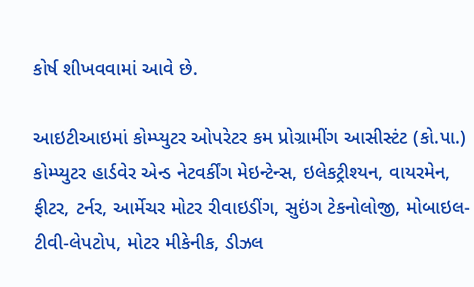કોર્ષ શીખવવામાં આવે છે.

આઇટીઆઇમાં કોમ્પ્યુટર ઓપરેટર કમ પ્રોગ્રામીંગ આસીસ્ટંટ (કો.પા.) કોમ્પ્યુટર હાર્ડવેર એન્ડ નેટવર્કીંગ મેઇન્ટેન્સ, ઇલેકટ્રીશ્યન, વાયરમેન, ફીટર, ટર્નર, આર્મેચર મોટર રીવાઇડીંગ, સુઇંગ ટેકનોલોજી, મોબાઇલ-ટીવી-લેપટોપ, મોટર મીકેનીક, ડીઝલ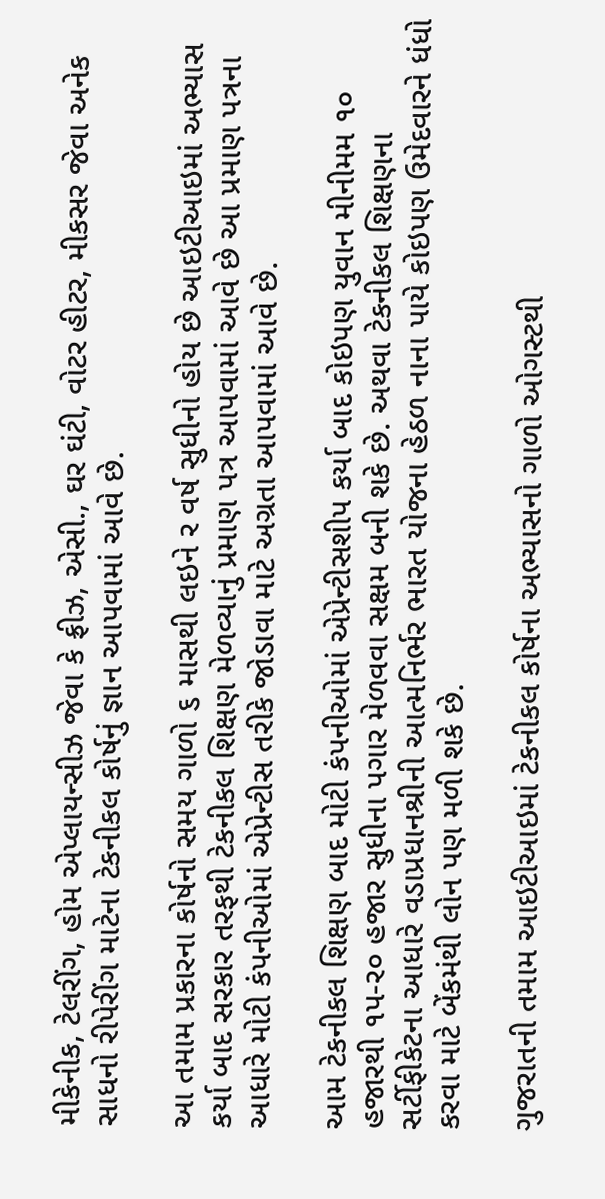મીકેનીક, ટેલરીંગ, હોમ એપ્લાયન્સીઝ જેવા કે ફ્રીઝ, એસી., ઘર ઘંટી, વોટર હીટર, મીકસર જેવા અનેક સાધનો રીપેરીંગ માટેના ટેકનીકલ કોર્ષનું જ્ઞાન આપવામાં આવે છે.

આ તમામ પ્રકારના કોર્ષનો સમય ગાળો ૬ માસથી લઇને ર વર્ષ સુધીનો હોય છે આઇટીઆઇમાં અભ્યાસ કર્યા બાદ સરકાર તરફથી ટેકનીકલ શિક્ષણ મેળવ્યાનું પ્રમાણ પત્ર આપવામાં આવે છે આ પ્રમાણ પત્રના આધારે મોટી કંપનીઓમાં એપ્રેન્ટીસ તરીકે જોડાવા માટે અગ્રતા આપવામાં આવે છે.

આમ ટેકનીકલ શિક્ષણ બાદ મોટી કંપનીઓમાં એપ્રેન્ટીસશીપ કર્યા બાદ કોઇપણ યુવાન મીનીમમ ૧૦ હજારથી ૧પ-ર૦ હજાર સુધીના પગાર મેળવવા સક્ષમ બની શકે છે. અથવા ટેકનીકલ શિક્ષણના સર્ટીફીકેટના આધારે વડાપ્રધાનશ્રીની આત્મનિર્ભર ભારત યોજના હેઠળ નાના પાયે કોઇપણ ઉમેદવારને ધંધો કરવા માટે બેંકમંથી લોન પણ મળી શકે છે.

ગુજરાતની તમામ આઇટીઆઇમાં ટેકનીકલ કોર્ષના અભ્યાસનો ગાળો ઓગસ્ટથી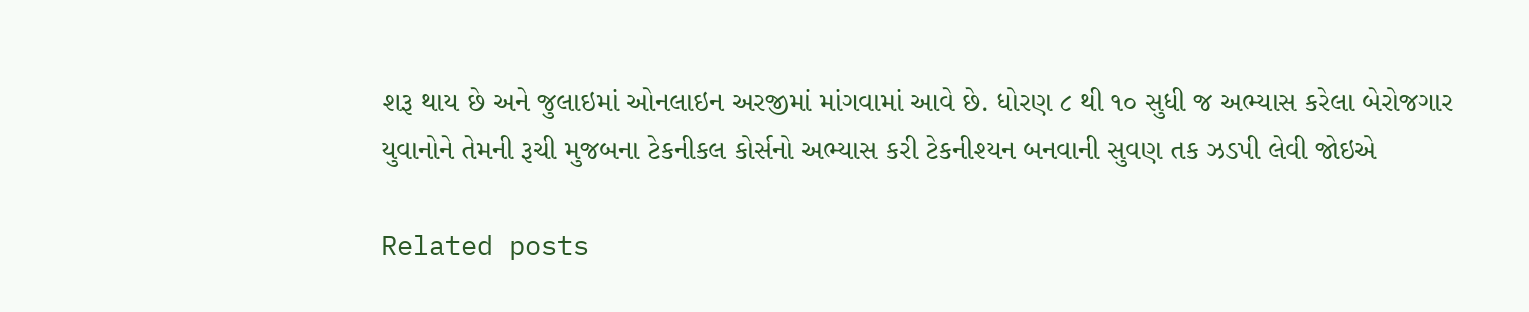શરૂ થાય છે અને જુલાઇમાં ઓનલાઇન અરજીમાં માંગવામાં આવે છે. ધોરણ ૮ થી ૧૦ સુધી જ અભ્યાસ કરેલા બેરોજગાર યુવાનોને તેમની રૂચી મુજબના ટેકનીકલ કોર્સનો અભ્યાસ કરી ટેકનીશ્યન બનવાની સુવણ તક ઝડપી લેવી જોઇએ

Related posts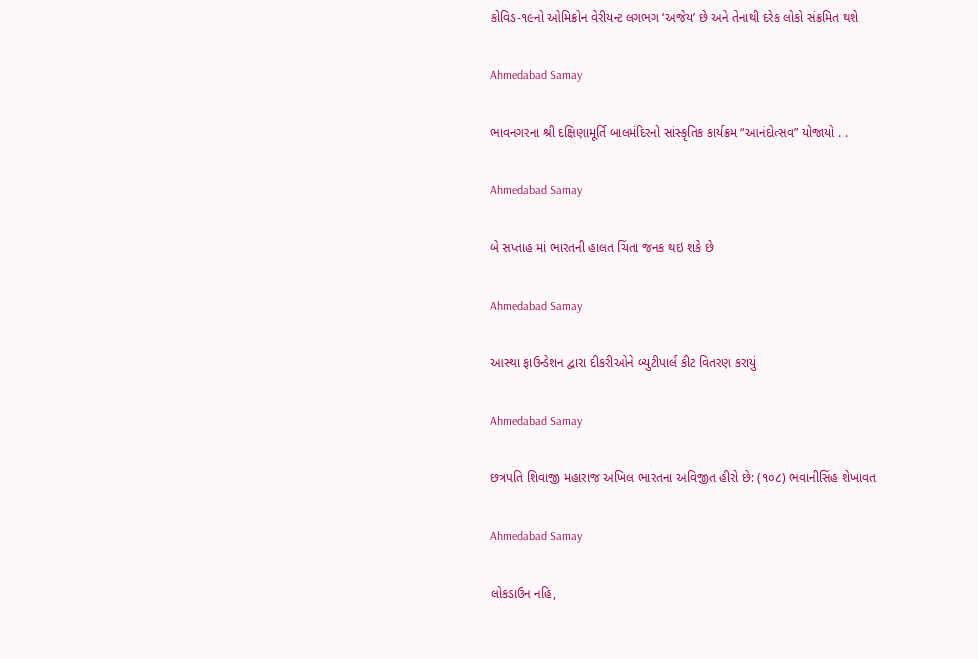કોવિડ-૧૯નો ઓમિક્રોન વેરીયન્‍ટ લગભગ ‘અજેય’ છે અને તેનાથી દરેક લોકો સંક્રમિત થશે

Ahmedabad Samay

ભાવનગરના શ્રી દક્ષિણામૂર્તિ બાલમંદિરનો સાંસ્કૃતિક કાર્યક્રમ “આનંદોત્સવ” યોજાયો . .

Ahmedabad Samay

બે સપ્તાહ માં ભારતની હાલત ચિંતા જનક થઇ શકે છે

Ahmedabad Samay

આસ્થા ફાઉન્ડેશન દ્વારા દીકરીઓને બ્યુટીપાર્લ કીટ વિતરણ કરાયું

Ahmedabad Samay

છત્રપતિ શિવાજી મહારાજ અખિલ ભારતના અવિજીત હીરો છે: (૧૦૮) ભવાનીસિંહ શેખાવત

Ahmedabad Samay

લોકડાઉન નહિ,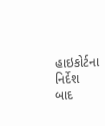હાઇકોર્ટના નિર્દેશ બાદ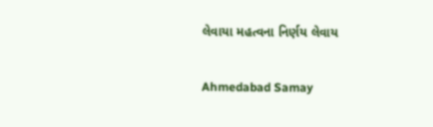લેવાયા મહત્વના નિર્ણય લેવાય

Ahmedabad Samay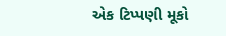એક ટિપ્પણી મૂકો